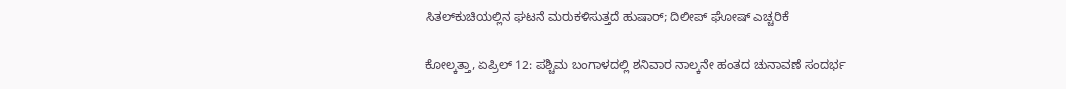ಸಿತಲ್‌ಕುಚಿಯಲ್ಲಿನ ಘಟನೆ ಮರುಕಳಿಸುತ್ತದೆ ಹುಷಾರ್; ದಿಲೀಪ್ ಘೋಷ್ ಎಚ್ಚರಿಕೆ

ಕೋಲ್ಕತ್ತಾ, ಏಪ್ರಿಲ್ 12: ಪಶ್ಚಿಮ ಬಂಗಾಳದಲ್ಲಿ ಶನಿವಾರ ನಾಲ್ಕನೇ ಹಂತದ ಚುನಾವಣೆ ಸಂದರ್ಭ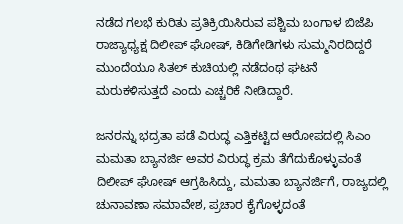ನಡೆದ ಗಲಭೆ ಕುರಿತು ಪ್ರತಿಕ್ರಿಯಿಸಿರುವ ಪಶ್ಚಿಮ ಬಂಗಾಳ ಬಿಜೆಪಿ ರಾಜ್ಯಾಧ್ಯಕ್ಷ ದಿಲೀಪ್ ಘೋಷ್, ಕಿಡಿಗೇಡಿಗಳು ಸುಮ್ಮನಿರದಿದ್ದರೆ ಮುಂದೆಯೂ ಸಿತಲ್ ‌ಕುಚಿಯಲ್ಲಿ ನಡೆದಂಥ ಘಟನೆ ಮರುಕಳಿಸುತ್ತದೆ ಎಂದು ಎಚ್ಚರಿಕೆ ನೀಡಿದ್ದಾರೆ.

ಜನರನ್ನು ಭದ್ರತಾ ಪಡೆ ವಿರುದ್ಧ ಎತ್ತಿಕಟ್ಟಿದ ಆರೋಪದಲ್ಲಿ ಸಿಎಂ ಮಮತಾ ಬ್ಯಾನರ್ಜಿ ಅವರ ವಿರುದ್ಧ ಕ್ರಮ ತೆಗೆದುಕೊಳ್ಳುವಂತೆ ದಿಲೀಪ್ ಘೋಷ್ ಆಗ್ರಹಿಸಿದ್ದು, ಮಮತಾ ಬ್ಯಾನರ್ಜಿಗೆ, ರಾಜ್ಯದಲ್ಲಿ ಚುನಾವಣಾ ಸಮಾವೇಶ, ಪ್ರಚಾರ ಕೈಗೊಳ್ಳದಂತೆ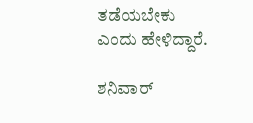ತಡೆಯಬೇಕು ಎಂದು ಹೇಳಿದ್ದಾರೆ.

ಶನಿವಾರ್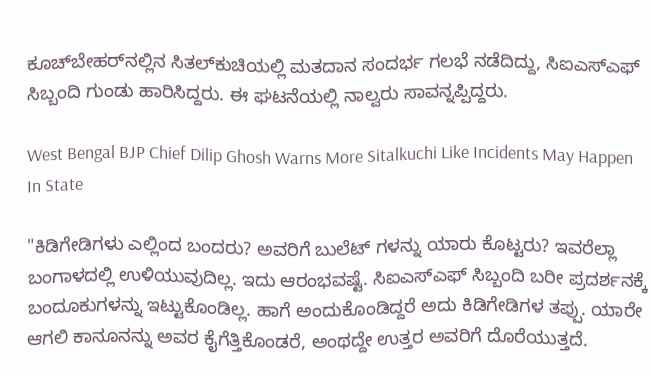ಕೂಚ್‌ಬೇಹರ್‌ನಲ್ಲಿನ ಸಿತಲ್‌ಕುಚಿಯಲ್ಲಿ ಮತದಾನ ಸಂದರ್ಭ ಗಲಭೆ ನಡೆದಿದ್ದು, ಸಿಐಎಸ್‌ಎಫ್ ಸಿಬ್ಬಂದಿ ಗುಂಡು ಹಾರಿಸಿದ್ದರು. ಈ ಘಟನೆಯಲ್ಲಿ ನಾಲ್ವರು ಸಾವನ್ನಪ್ಪಿದ್ದರು.

West Bengal BJP Chief Dilip Ghosh Warns More Sitalkuchi Like Incidents May Happen In State

"ಕಿಡಿಗೇಡಿಗಳು ಎಲ್ಲಿಂದ ಬಂದರು? ಅವರಿಗೆ ಬುಲೆಟ್ ಗಳನ್ನು ಯಾರು ಕೊಟ್ಟರು? ಇವರೆಲ್ಲಾ ಬಂಗಾಳದಲ್ಲಿ ಉಳಿಯುವುದಿಲ್ಲ. ಇದು ಆರಂಭವಷ್ಟೆ. ಸಿಐಎಸ್‌ಎಫ್ ಸಿಬ್ಬಂದಿ ಬರೀ ಪ್ರದರ್ಶನಕ್ಕೆ ಬಂದೂಕುಗಳನ್ನು ಇಟ್ಟುಕೊಂಡಿಲ್ಲ. ಹಾಗೆ ಅಂದುಕೊಂಡಿದ್ದರೆ ಅದು ಕಿಡಿಗೇಡಿಗಳ ತಪ್ಪು. ಯಾರೇ ಆಗಲಿ ಕಾನೂನನ್ನು ಅವರ ಕೈಗೆತ್ತಿಕೊಂಡರೆ, ಅಂಥದ್ದೇ ಉತ್ತರ ಅವರಿಗೆ ದೊರೆಯುತ್ತದೆ.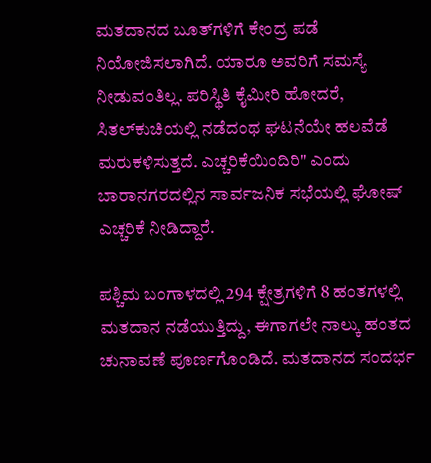ಮತದಾನದ ಬೂತ್‌ಗಳಿಗೆ ಕೇಂದ್ರ ಪಡೆ ನಿಯೋಜಿಸಲಾಗಿದೆ. ಯಾರೂ ಅವರಿಗೆ ಸಮಸ್ಯೆ ನೀಡುವಂತಿಲ್ಲ. ಪರಿಸ್ಥಿತಿ ಕೈಮೀರಿ ಹೋದರೆ, ಸಿತಲ್‌ಕುಚಿಯಲ್ಲಿ ನಡೆದಂಥ ಘಟನೆಯೇ ಹಲವೆಡೆ ಮರುಕಳಿಸುತ್ತದೆ. ಎಚ್ಚರಿಕೆಯಿಂದಿರಿ" ಎಂದು ಬಾರಾನಗರದಲ್ಲಿನ ಸಾರ್ವಜನಿಕ ಸಭೆಯಲ್ಲಿ ಘೋಷ್ ಎಚ್ಚರಿಕೆ ನೀಡಿದ್ದಾರೆ.

ಪಶ್ಚಿಮ ಬಂಗಾಳದಲ್ಲಿ 294 ಕ್ಷೇತ್ರಗಳಿಗೆ 8 ಹಂತಗಳಲ್ಲಿ ಮತದಾನ ನಡೆಯುತ್ತಿದ್ದು, ಈಗಾಗಲೇ ನಾಲ್ಕು ಹಂತದ ಚುನಾವಣೆ ಪೂರ್ಣಗೊಂಡಿದೆ. ಮತದಾನದ ಸಂದರ್ಭ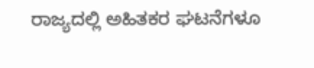ರಾಜ್ಯದಲ್ಲಿ ಅಹಿತಕರ ಘಟನೆಗಳೂ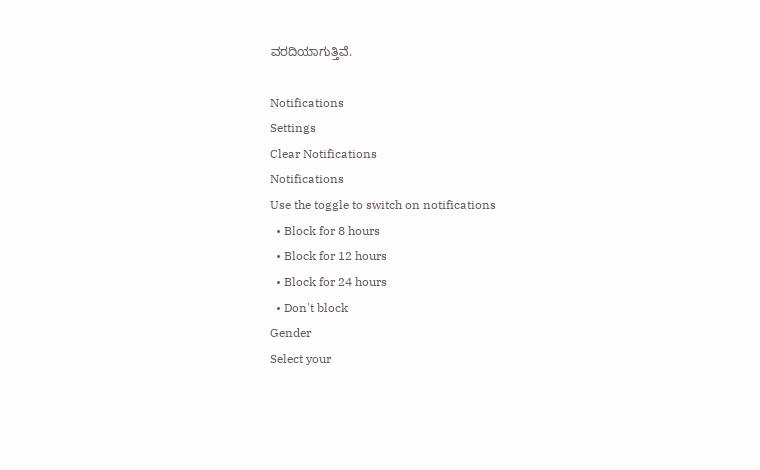ವರದಿಯಾಗುತ್ತಿವೆ.

Notifications
Settings
Clear Notifications
Notifications
Use the toggle to switch on notifications
  • Block for 8 hours
  • Block for 12 hours
  • Block for 24 hours
  • Don't block
Gender
Select your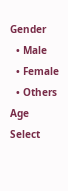Gender
  • Male
  • Female
  • Others
Age
Select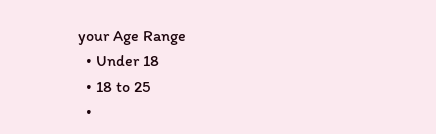your Age Range
  • Under 18
  • 18 to 25
  •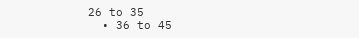26 to 35
  • 36 to 45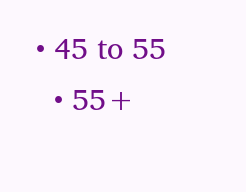• 45 to 55
  • 55+